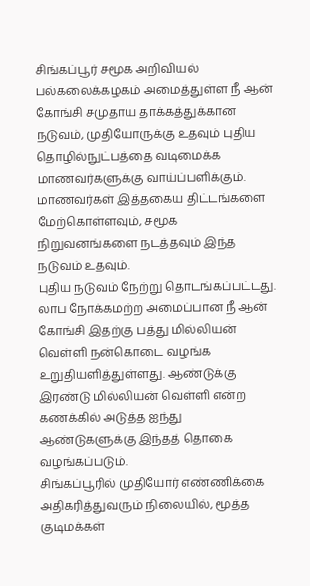சிங்கப்பூர் சமூக அறிவியல் பல்கலைக்கழகம் அமைத்துள்ள நீ ஆன் கோங்சி சமுதாய தாக்கத்துக்கான நடுவம், முதியோருக்கு உதவும் புதிய தொழில்நுட்பத்தை வடிமைக்க மாணவர்களுக்கு வாய்ப்பளிக்கும்.
மாணவர்கள் இத்தகைய திட்டங்களை மேற்கொள்ளவும், சமூக நிறுவனங்களை நடத்தவும் இந்த நடுவம் உதவும்.
புதிய நடுவம் நேற்று தொடங்கப்பட்டது. லாப நோக்கமற்ற அமைப்பான நீ ஆன் கோங்சி இதற்கு பத்து மில்லியன் வெள்ளி நன்கொடை வழங்க உறுதியளித்துள்ளது. ஆண்டுக்கு இரண்டு மில்லியன் வெள்ளி என்ற கணக்கில் அடுத்த ஐந்து ஆண்டுகளுக்கு இந்தத் தொகை வழங்கப்படும்.
சிங்கப்பூரில் முதியோர் எண்ணிக்கை அதிகரித்துவரும் நிலையில், மூத்த குடிமக்கள்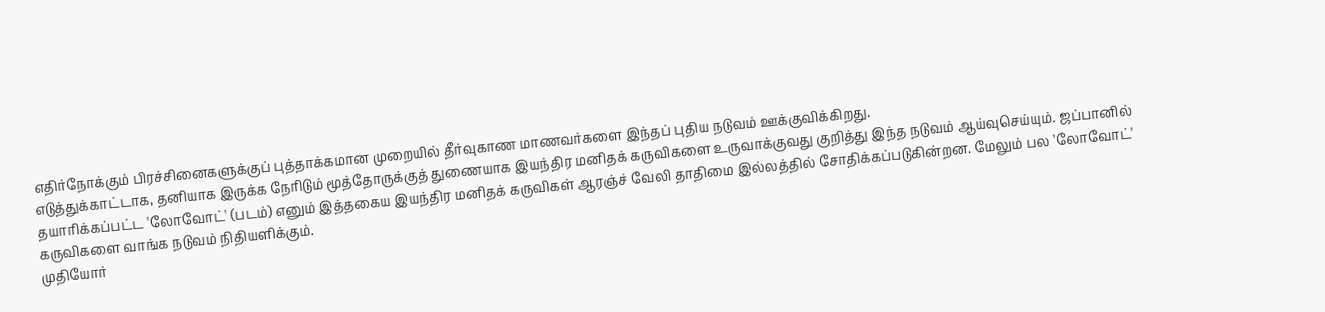எதிர்நோக்கும் பிரச்சினைகளுக்குப் புத்தாக்கமான முறையில் தீர்வுகாண மாணவர்களை இந்தப் புதிய நடுவம் ஊக்குவிக்கிறது.
எடுத்துக்காட்டாக, தனியாக இருக்க நேரிடும் மூத்தோருக்குத் துணையாக இயந்திர மனிதக் கருவிகளை உருவாக்குவது குறித்து இந்த நடுவம் ஆய்வுசெய்யும். ஜப்பானில் தயாரிக்கப்பட்ட 'லோவோட்' (படம்) எனும் இத்தகைய இயந்திர மனிதக் கருவிகள் ஆரஞ்ச் வேலி தாதிமை இல்லத்தில் சோதிக்கப்படுகின்றன. மேலும் பல 'லோவோட்' கருவிகளை வாங்க நடுவம் நிதியளிக்கும்.
முதியோர்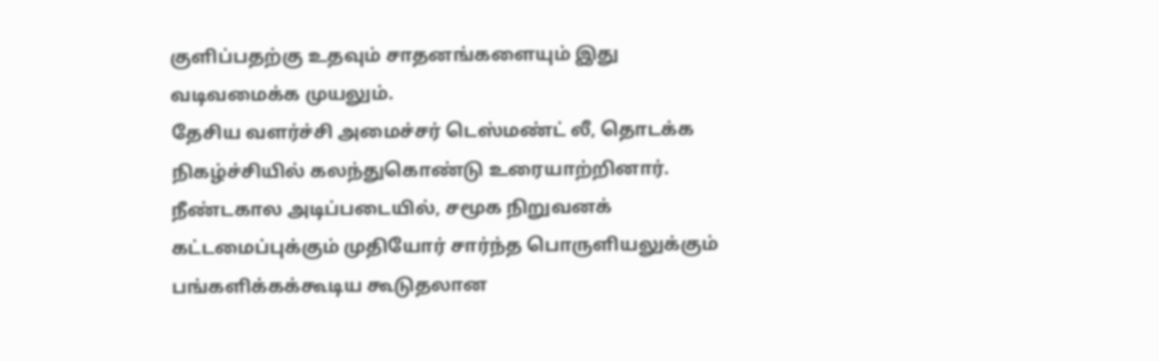குளிப்பதற்கு உதவும் சாதனங்களையும் இது வடிவமைக்க முயலும்.
தேசிய வளர்ச்சி அமைச்சர் டெஸ்மண்ட் லீ, தொடக்க நிகழ்ச்சியில் கலந்துகொண்டு உரையாற்றினார்.
நீண்டகால அடிப்படையில், சமூக நிறுவனக் கட்டமைப்புக்கும் முதியோர் சார்ந்த பொருளியலுக்கும் பங்களிக்கக்கூடிய கூடுதலான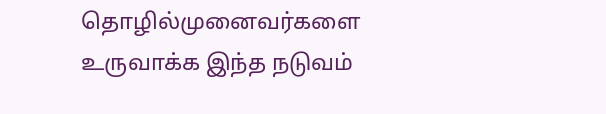தொழில்முனைவர்களை உருவாக்க இந்த நடுவம்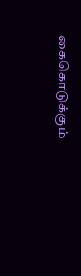கைகொடுக்கும்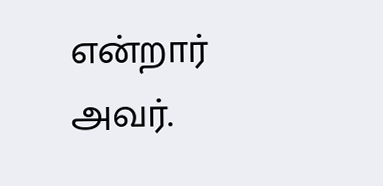என்றார் அவர்.